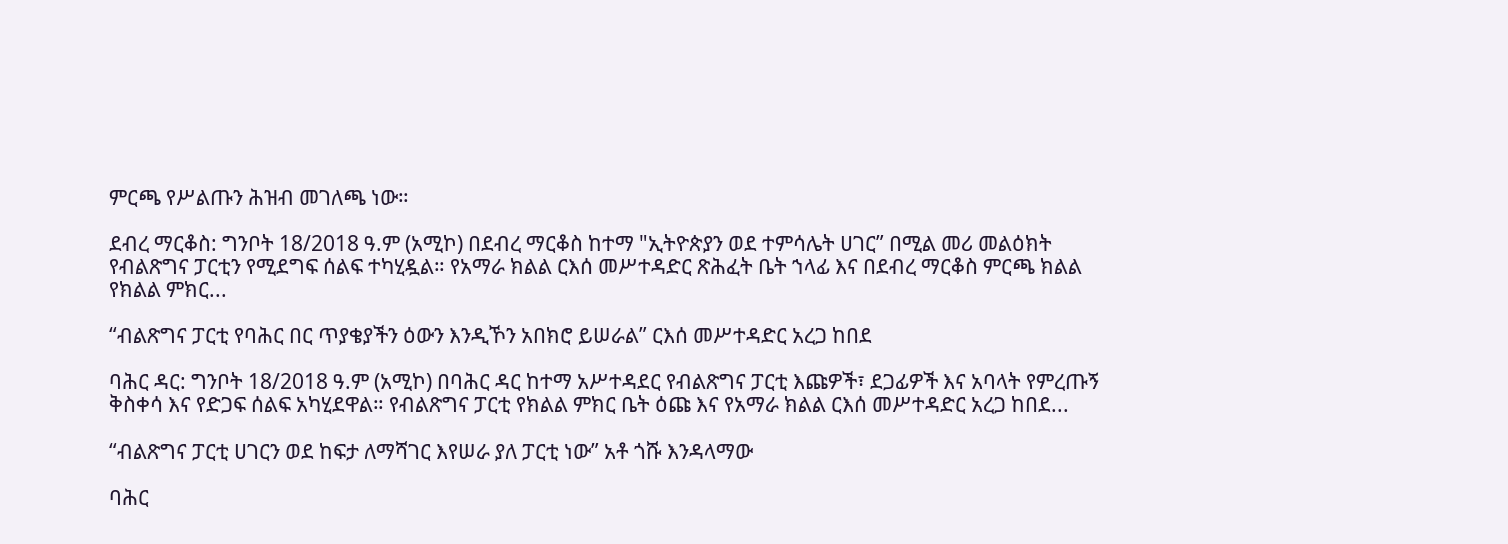ምርጫ የሥልጡን ሕዝብ መገለጫ ነው።

ደብረ ማርቆስ: ግንቦት 18/2018 ዓ.ም (አሚኮ) በደብረ ማርቆስ ከተማ "ኢትዮጵያን ወደ ተምሳሌት ሀገር” በሚል መሪ መልዕክት የብልጽግና ፓርቲን የሚደግፍ ሰልፍ ተካሂዷል። የአማራ ክልል ርእሰ መሥተዳድር ጽሕፈት ቤት ኀላፊ እና በደብረ ማርቆስ ምርጫ ክልል የክልል ምክር...

“ብልጽግና ፓርቲ የባሕር በር ጥያቄያችን ዕውን እንዲኾን አበክሮ ይሠራል” ርእሰ መሥተዳድር አረጋ ከበደ

ባሕር ዳር: ግንቦት 18/2018 ዓ.ም (አሚኮ) በባሕር ዳር ከተማ አሥተዳደር የብልጽግና ፓርቲ እጩዎች፣ ደጋፊዎች እና አባላት የምረጡኝ ቅስቀሳ እና የድጋፍ ሰልፍ አካሂደዋል። የብልጽግና ፓርቲ የክልል ምክር ቤት ዕጩ እና የአማራ ክልል ርእሰ መሥተዳድር አረጋ ከበደ...

“ብልጽግና ፓርቲ ሀገርን ወደ ከፍታ ለማሻገር እየሠራ ያለ ፓርቲ ነው” አቶ ጎሹ እንዳላማው

ባሕር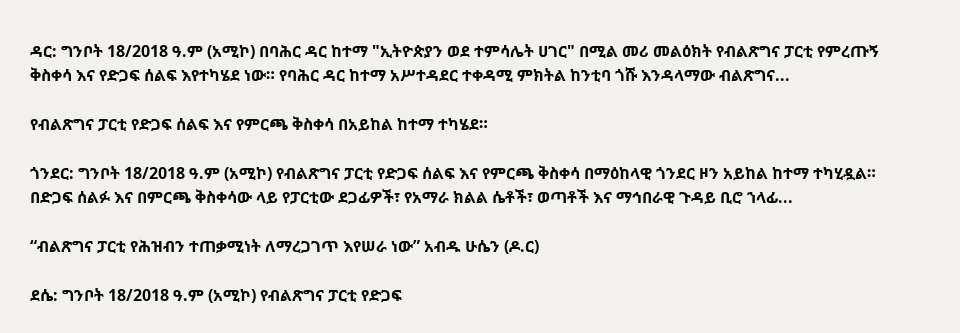ዳር: ግንቦት 18/2018 ዓ.ም (አሚኮ) በባሕር ዳር ከተማ "ኢትዮጵያን ወደ ተምሳሌት ሀገር" በሚል መሪ መልዕክት የብልጽግና ፓርቲ የምረጡኝ ቅስቀሳ እና የድጋፍ ሰልፍ እየተካሄደ ነው። የባሕር ዳር ከተማ አሥተዳደር ተቀዳሚ ምክትል ከንቲባ ጎሹ እንዳላማው ብልጽግና...

የብልጽግና ፓርቲ የድጋፍ ሰልፍ እና የምርጫ ቅስቀሳ በአይከል ከተማ ተካሄደ።

ጎንደር: ግንቦት 18/2018 ዓ.ም (አሚኮ) የብልጽግና ፓርቲ የድጋፍ ሰልፍ እና የምርጫ ቅስቀሳ በማዕከላዊ ጎንደር ዞን አይከል ከተማ ተካሂዷል። በድጋፍ ሰልፉ እና በምርጫ ቅስቀሳው ላይ የፓርቲው ደጋፊዎች፣ የአማራ ክልል ሴቶች፣ ወጣቶች እና ማኅበራዊ ጉዳይ ቢሮ ኀላፊ...

“ብልጽግና ፓርቲ የሕዝብን ተጠቃሚነት ለማረጋገጥ እየሠራ ነው” አብዱ ሁሴን (ዶ.ር)

ደሴ: ግንቦት 18/2018 ዓ.ም (አሚኮ) የብልጽግና ፓርቲ የድጋፍ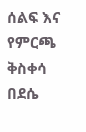ሰልፍ እና የምርጫ ቅስቀሳ በደሴ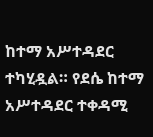ከተማ አሥተዳደር ተካሂዷል። የደሴ ከተማ አሥተዳደር ተቀዳሚ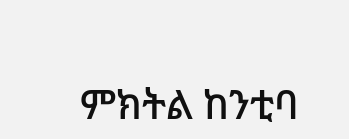ምክትል ከንቲባ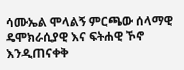ሳሙኤል ሞላልኝ ምርጫው ሰላማዊ ዴሞክራሲያዊ እና ፍትሐዊ ኾኖ እንዲጠናቀቅ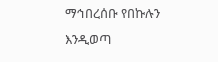ማኅበረሰቡ የበኩሉን እንዲወጣ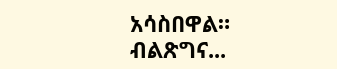አሳስበዋል። ብልጽግና...